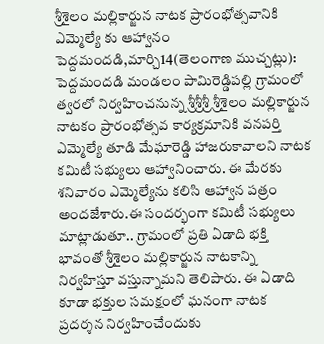శ్రీశైలం మల్లికార్జున నాటక ప్రారంభోత్సవానికి ఎమ్మెల్యే కు ఆహ్వానం
పెద్దమందడి,మార్చి14(తెలంగాణ ముచ్చట్లు):
పెద్దమందడి మండలం పామిరెడ్డిపల్లి గ్రామంలో త్వరలో నిర్వహించనున్న శ్రీశ్రీశ్రీ శ్రీశైలం మల్లికార్జున నాటకం ప్రారంభోత్సవ కార్యక్రమానికి వనపర్తి ఎమ్మెల్యే తూడి మేఘారెడ్డి హాజరుకావాలని నాటక కమిటీ సభ్యులు ఆహ్వానించారు. ఈ మేరకు శనివారం ఎమ్మెల్యేను కలిసి ఆహ్వాన పత్రం అందజేశారు.ఈ సందర్భంగా కమిటీ సభ్యులు మాట్లాడుతూ.. గ్రామంలో ప్రతి ఏడాది భక్తి భావంతో శ్రీశైలం మల్లికార్జున నాటకాన్ని నిర్వహిస్తూ వస్తున్నామని తెలిపారు. ఈ ఏడాది కూడా భక్తుల సమక్షంలో ఘనంగా నాటక ప్రదర్శన నిర్వహించేందుకు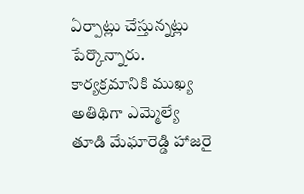ఏర్పాట్లు చేస్తున్నట్లు పేర్కొన్నారు. కార్యక్రమానికి ముఖ్య అతిథిగా ఎమ్మెల్యే తూడి మేఘారెడ్డి హాజరై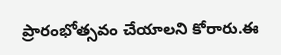ప్రారంభోత్సవం చేయాలని కోరారు.ఈ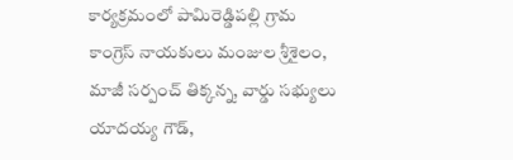కార్యక్రమంలో పామిరెడ్డిపల్లి గ్రామ కాంగ్రెస్ నాయకులు మంజుల శ్రీశైలం, మాజీ సర్పంచ్ తిక్కన్న, వార్డు సభ్యులు యాదయ్య గౌడ్,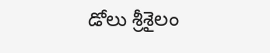డోలు శ్రీశైలం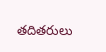తదితరులు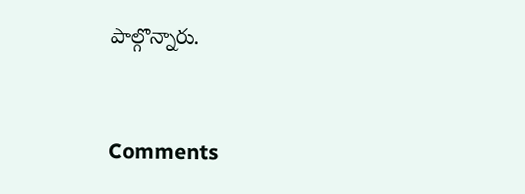పాల్గొన్నారు.


Comments